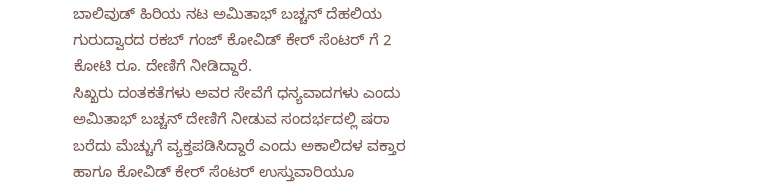ಬಾಲಿವುಡ್ ಹಿರಿಯ ನಟ ಅಮಿತಾಭ್ ಬಚ್ಚನ್ ದೆಹಲಿಯ ಗುರುದ್ವಾರದ ರಕಬ್ ಗಂಜ್ ಕೋವಿಡ್ ಕೇರ್ ಸೆಂಟರ್ ಗೆ 2 ಕೋಟಿ ರೂ. ದೇಣಿಗೆ ನೀಡಿದ್ದಾರೆ.
ಸಿಖ್ಖರು ದಂತಕತೆಗಳು ಅವರ ಸೇವೆಗೆ ಧನ್ಯವಾದಗಳು ಎಂದು ಅಮಿತಾಭ್ ಬಚ್ಚನ್ ದೇಣಿಗೆ ನೀಡುವ ಸಂದರ್ಭದಲ್ಲಿ ಷರಾ ಬರೆದು ಮೆಚ್ಚುಗೆ ವ್ಯಕ್ತಪಡಿಸಿದ್ದಾರೆ ಎಂದು ಅಕಾಲಿದಳ ವಕ್ತಾರ ಹಾಗೂ ಕೋವಿಡ್ ಕೇರ್ ಸೆಂಟರ್ ಉಸ್ತುವಾರಿಯೂ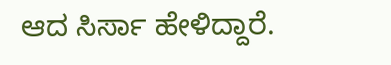ಆದ ಸಿರ್ಸಾ ಹೇಳಿದ್ದಾರೆ.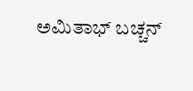ಅಮಿತಾಭ್ ಬಚ್ಚನ್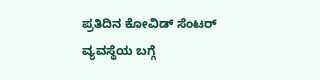ಪ್ರತಿದಿನ ಕೋವಿಡ್ ಸೆಂಟರ್ ವ್ಯವಸ್ಥೆಯ ಬಗ್ಗೆ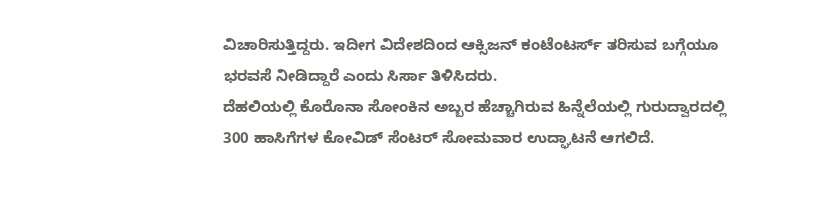ವಿಚಾರಿಸುತ್ತಿದ್ದರು. ಇದೀಗ ವಿದೇಶದಿಂದ ಆಕ್ಸಿಜನ್ ಕಂಟೆಂಟರ್ಸ್ ತರಿಸುವ ಬಗ್ಗೆಯೂ ಭರವಸೆ ನೀಡಿದ್ದಾರೆ ಎಂದು ಸಿರ್ಸಾ ತಿಳಿಸಿದರು.
ದೆಹಲಿಯಲ್ಲಿ ಕೊರೊನಾ ಸೋಂಕಿನ ಅಬ್ಬರ ಹೆಚ್ಚಾಗಿರುವ ಹಿನ್ನೆಲೆಯಲ್ಲಿ ಗುರುದ್ವಾರದಲ್ಲಿ 300 ಹಾಸಿಗೆಗಳ ಕೋವಿಡ್ ಸೆಂಟರ್ ಸೋಮವಾರ ಉದ್ಘಾಟನೆ ಆಗಲಿದೆ.